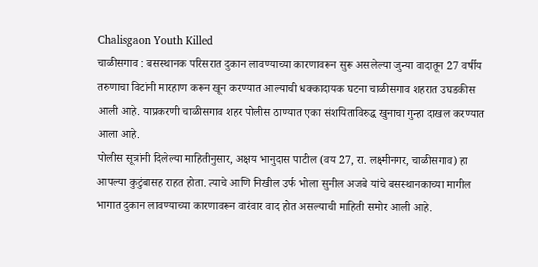Chalisgaon Youth Killed
चाळीसगाव : बसस्थानक परिसरात दुकान लावण्याच्या कारणावरून सुरू असलेल्या जुन्या वादातून 27 वर्षीय तरुणाचा विटांनी मारहाण करून खून करण्यात आल्याची धक्कादायक घटना चाळीसगाव शहरात उघडकीस आली आहे. याप्रकरणी चाळीसगाव शहर पोलीस ठाण्यात एका संशयिताविरुद्ध खुनाचा गुन्हा दाखल करण्यात आला आहे.
पोलीस सूत्रांनी दिलेल्या माहितीनुसार, अक्षय भानुदास पाटील (वय 27, रा. लक्ष्मीनगर, चाळीसगाव) हा आपल्या कुटुंबासह राहत होता. त्याचे आणि निखील उर्फ भोला सुनील अजबे यांचे बसस्थानकाच्या मागील भागात दुकान लावण्याच्या कारणावरून वारंवार वाद होत असल्याची माहिती समोर आली आहे.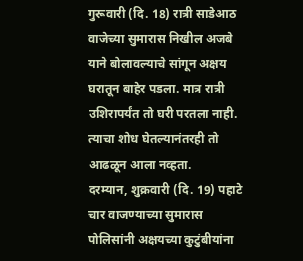गुरूवारी (दि. 18) रात्री साडेआठ वाजेच्या सुमारास निखील अजबे याने बोलावल्याचे सांगून अक्षय घरातून बाहेर पडला. मात्र रात्री उशिरापर्यंत तो घरी परतला नाही. त्याचा शोध घेतल्यानंतरही तो आढळून आला नव्हता.
दरम्यान, शुक्रवारी (दि. 19) पहाटे चार वाजण्याच्या सुमारास पोलिसांनी अक्षयच्या कुटुंबीयांना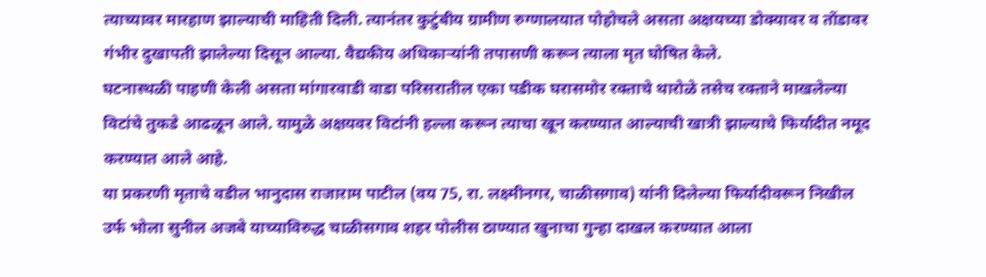त्याच्यावर मारहाण झाल्याची माहिती दिली. त्यानंतर कुटुंबीय ग्रामीण रुग्णालयात पोहोचले असता अक्षयच्या डोक्यावर व तोंडावर गंभीर दुखापती झालेल्या दिसून आल्या. वैद्यकीय अधिकाऱ्यांनी तपासणी करून त्याला मृत घोषित केले.
घटनास्थळी पाहणी केली असता मांगारवाडी वाडा परिसरातील एका पडीक घरासमोर रक्ताचे थारोळे तसेच रक्ताने माखलेल्या विटांचे तुकडे आढळून आले. यामुळे अक्षयवर विटांनी हल्ला करून त्याचा खून करण्यात आल्याची खात्री झाल्याचे फिर्यादीत नमूद करण्यात आले आहे.
या प्रकरणी मृताचे वडील भानुदास राजाराम पाटील (वय 75, रा. लक्ष्मीनगर, चाळीसगाव) यांनी दिलेल्या फिर्यादीवरून निखील उर्फ भोला सुनील अजबे याच्याविरुद्ध चाळीसगाव शहर पोलीस ठाण्यात खुनाचा गुन्हा दाखल करण्यात आला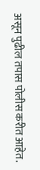असून पुढील तपास पोलीस करीत आहेत.